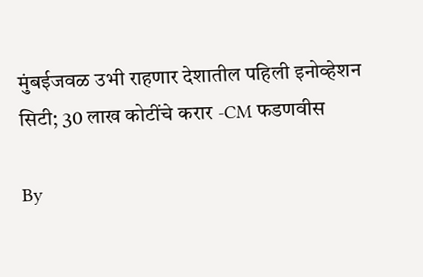मुंबईजवळ उभी राहणार देशातील पहिली इनोव्हेशन सिटी; 30 लाख कोटींचे करार -CM फडणवीस

By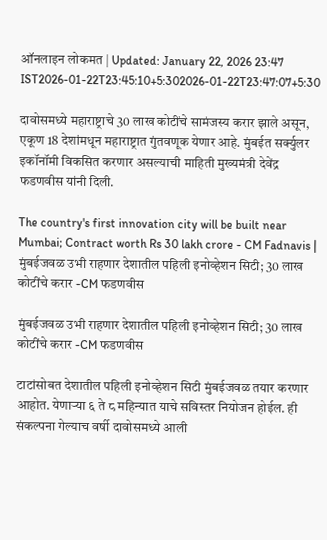ऑनलाइन लोकमत | Updated: January 22, 2026 23:47 IST2026-01-22T23:45:10+5:302026-01-22T23:47:07+5:30

दावोसमध्ये महाराष्ट्राचे 30 लाख कोटींचे सामंजस्य करार झाले असून, एकूण 18 देशांमधून महाराष्ट्रात गुंतवणूक येणार आहे. मुंबईत सर्क्युलर इकॉनॉमी विकसित करणार असल्याची माहिती मुख्यमंत्री देवेंद्र फडणवीस यांनी दिली.

The country's first innovation city will be built near Mumbai; Contract worth Rs 30 lakh crore - CM Fadnavis | मुंबईजवळ उभी राहणार देशातील पहिली इनोव्हेशन सिटी; 30 लाख कोटींचे करार -CM फडणवीस

मुंबईजवळ उभी राहणार देशातील पहिली इनोव्हेशन सिटी; 30 लाख कोटींचे करार -CM फडणवीस

टाटांसोबत देशातील पहिली इनोव्हेशन सिटी मुंबईजवळ तयार करणार आहोत. येणार्‍या ६ ते ८ महिन्यात याचे सविस्तर नियोजन होईल. ही संकल्पना गेल्याच वर्षी दावोसमध्ये आली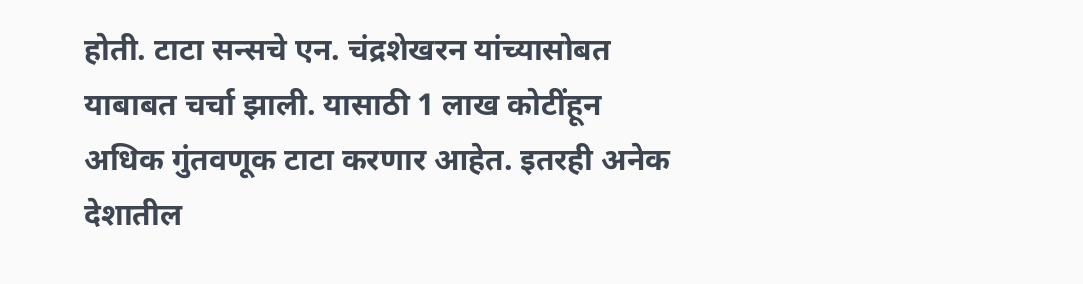होती. टाटा सन्सचे एन. चंद्रशेखरन यांच्यासोबत याबाबत चर्चा झाली. यासाठी 1 लाख कोटींहून अधिक गुंतवणूक टाटा करणार आहेत. इतरही अनेक देशातील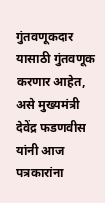गुंतवणूकदार यासाठी गुंतवणूक करणार आहेत, असे मुख्यमंत्री देवेंद्र फडणवीस यांनी आज पत्रकारांना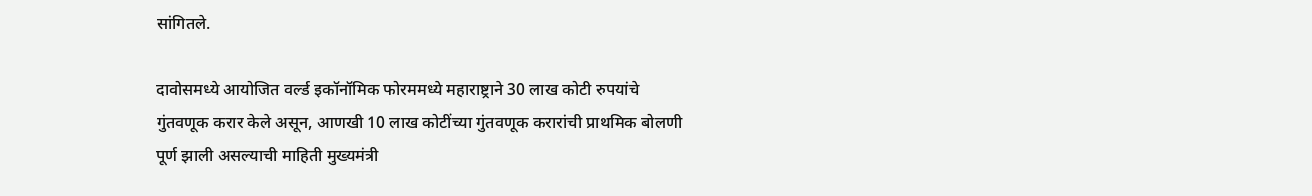सांगितले.

दावोसमध्ये आयोजित वर्ल्ड इकॉनॉमिक फोरममध्ये महाराष्ट्राने 30 लाख कोटी रुपयांचे गुंतवणूक करार केले असून, आणखी 10 लाख कोटींच्या गुंतवणूक करारांची प्राथमिक बोलणी पूर्ण झाली असल्याची माहिती मुख्यमंत्री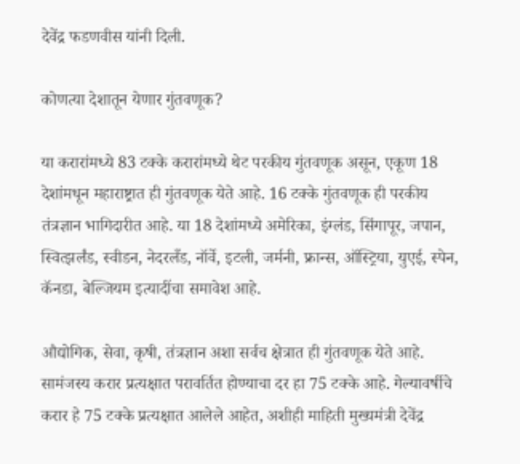देवेंद्र फडणवीस यांनी दिली.

कोणत्या देशातून येणार गुंतवणूक?

या करारांमध्ये 83 टक्के करारांमध्ये थेट परकीय गुंतवणूक असून, एकूण 18 देशांमधून महाराष्ट्रात ही गुंतवणूक येते आहे. 16 टक्के गुंतवणूक ही परकीय तंत्रज्ञान भागिदारीत आहे. या 18 देशांमध्ये अमेरिका, इंग्लंड, सिंगापूर, जपान, स्वित्झर्लंड, स्वीडन, नेदरलँड, नॉर्वे, इटली, जर्मनी, फ्रान्स, ऑस्ट्रिया, युएई, स्पेन, कॅनडा, बेल्जियम इत्यादींचा समावेश आहे.

औद्योगिक, सेवा, कृषी, तंत्रज्ञान अशा सर्वच क्षेत्रात ही गुंतवणूक येते आहे. सामंजस्य करार प्रत्यक्षात परावर्तित होण्याचा दर हा 75 टक्के आहे. गेल्यावर्षीचे करार हे 75 टक्के प्रत्यक्षात आलेले आहेत, अशीही माहिती मुख्यमंत्री देवेंद्र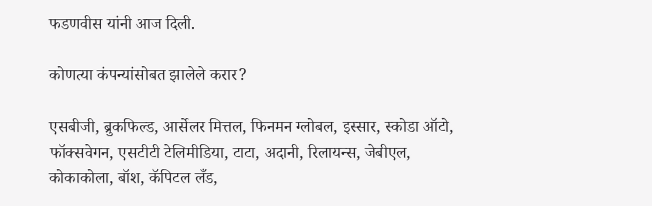फडणवीस यांनी आज दिली.

कोणत्या कंपन्यांसोबत झालेले करार?

एसबीजी, ब्रुकफिल्ड, आर्सेलर मित्तल, फिनमन ग्लोबल, इस्सार, स्कोडा ऑटो, फॉक्सवेगन, एसटीटी टेलिमीडिया, टाटा, अदानी, रिलायन्स, जेबीएल, कोकाकोला, बॉश, कॅपिटल लँड,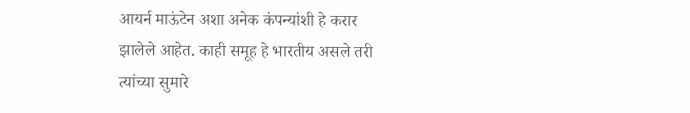आयर्न माऊंटेन अशा अनेक कंपन्यांशी हे करार झालेले आहेत. काही समूह हे भारतीय असले तरी त्यांच्या सुमारे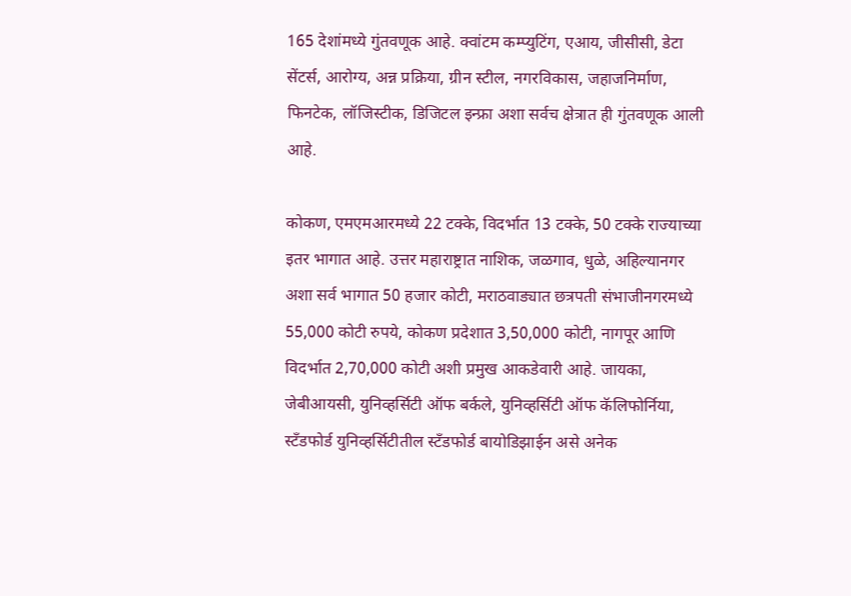165 देशांमध्ये गुंतवणूक आहे. क्वांटम कम्प्युटिंग, एआय, जीसीसी, डेटा सेंटर्स, आरोग्य, अन्न प्रक्रिया, ग्रीन स्टील, नगरविकास, जहाजनिर्माण, फिनटेक, लॉजिस्टीक, डिजिटल इन्फ्रा अशा सर्वच क्षेत्रात ही गुंतवणूक आली आहे.

कोकण, एमएमआरमध्ये 22 टक्के, विदर्भात 13 टक्के, 50 टक्के राज्याच्या इतर भागात आहे. उत्तर महाराष्ट्रात नाशिक, जळगाव, धुळे, अहिल्यानगर अशा सर्व भागात 50 हजार कोटी, मराठवाड्यात छत्रपती संभाजीनगरमध्ये 55,000 कोटी रुपये, कोकण प्रदेशात 3,50,000 कोटी, नागपूर आणि विदर्भात 2,70,000 कोटी अशी प्रमुख आकडेवारी आहे. जायका, जेबीआयसी, युनिव्हर्सिटी ऑफ बर्कले, युनिव्हर्सिटी ऑफ कॅलिफोर्निया, स्टँडफोर्ड युनिव्हर्सिटीतील स्टँडफोर्ड बायोडिझाईन असे अनेक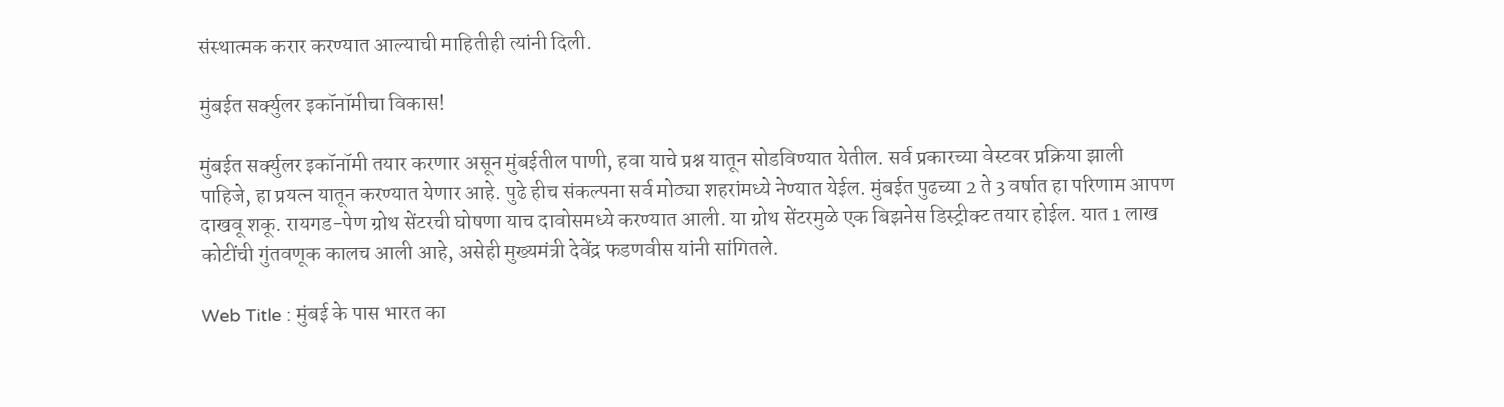संस्थात्मक करार करण्यात आल्याची माहितीही त्यांनी दिली.

मुंबईत सर्क्युलर इकॉनॉमीचा विकास!

मुंबईत सर्क्युलर इकॉनॉमी तयार करणार असून मुंबईतील पाणी, हवा याचे प्रश्न यातून सोडविण्यात येतील. सर्व प्रकारच्या वेस्टवर प्रक्रिया झाली पाहिजे, हा प्रयत्न यातून करण्यात येणार आहे. पुढे हीच संकल्पना सर्व मोठ्या शहरांमध्ये नेण्यात येईल. मुंबईत पुढच्या 2 ते 3 वर्षात हा परिणाम आपण दाखवू शकू. रायगड-पेण ग्रोथ सेंटरची घोषणा याच दावोसमध्ये करण्यात आली. या ग्रोथ सेंटरमुळे एक बिझनेस डिस्ट्रीक्ट तयार होईल. यात 1 लाख कोटींची गुंतवणूक कालच आली आहे, असेही मुख्यमंत्री देवेंद्र फडणवीस यांनी सांगितले.

Web Title : मुंबई के पास भारत का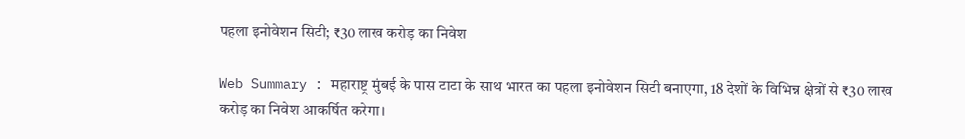पहला इनोवेशन सिटी; ₹30 लाख करोड़ का निवेश

Web Summary : महाराष्ट्र मुंबई के पास टाटा के साथ भारत का पहला इनोवेशन सिटी बनाएगा, 18 देशों के विभिन्न क्षेत्रों से ₹30 लाख करोड़ का निवेश आकर्षित करेगा।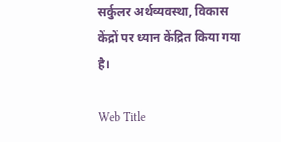सर्कुलर अर्थव्यवस्था, विकास केंद्रों पर ध्यान केंद्रित किया गया है।

Web Title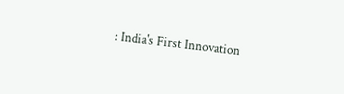: India's First Innovation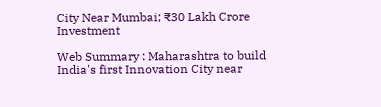City Near Mumbai; ₹30 Lakh Crore Investment

Web Summary : Maharashtra to build India's first Innovation City near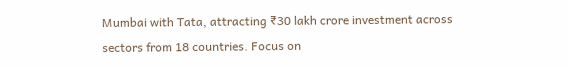Mumbai with Tata, attracting ₹30 lakh crore investment across sectors from 18 countries. Focus on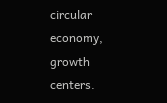circular economy, growth centers.